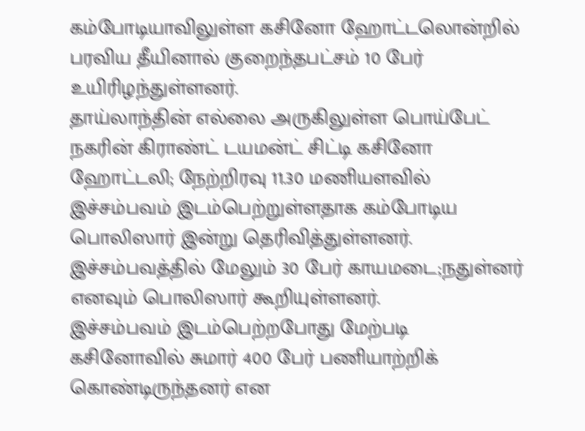கம்போடியாவிலுள்ள கசினோ ஹோட்டலொன்றில் பரவிய தீயினால் குறைந்தபட்சம் 10 பேர் உயிரிழந்துள்ளனர்.
தாய்லாந்தின் எல்லை அருகிலுள்ள பொய்பேட் நகரின் கிராண்ட் டயமன்ட் சிட்டி கசினோ ஹோட்டலி; நேற்றிரவு 11.30 மணியளவில் இச்சம்பவம் இடம்பெற்றுள்ளதாக கம்போடிய பொலிஸார் இன்று தெரிவித்துள்ளனர்.
இச்சம்பவத்தில் மேலும் 30 பேர் காயமடை;நதுள்னர் எனவும் பொலிஸார் கூறியுள்ளனர்.
இச்சம்பவம் இடம்பெற்றபோது மேற்படி கசினோவில் சுமார் 400 பேர் பணியாற்றிக் கொண்டிருந்தனர் என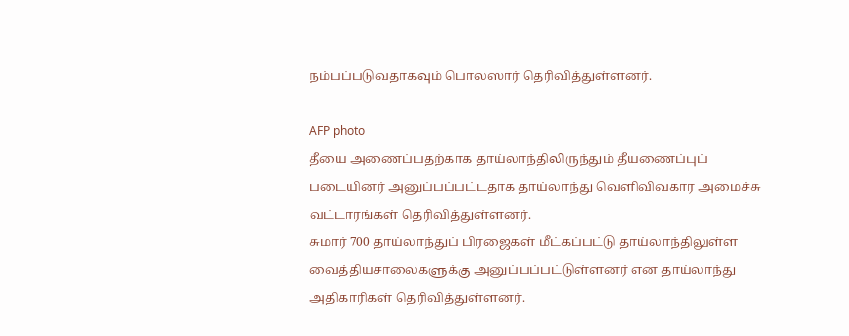நம்பப்படுவதாகவும் பொலஸார் தெரிவித்துள்ளனர்.

AFP photo
தீயை அணைப்பதற்காக தாய்லாந்திலிருந்தும் தீயணைப்புப் படையினர் அனுப்பப்பட்டதாக தாய்லாந்து வெளிவிவகார அமைச்சு வட்டாரங்கள் தெரிவித்துள்ளனர்.
சுமார் 700 தாய்லாந்துப் பிரஜைகள் மீட்கப்பட்டு தாய்லாந்திலுள்ள வைத்தியசாலைகளுக்கு அனுப்பப்பட்டுள்ளனர் என தாய்லாந்து அதிகாரிகள் தெரிவித்துள்ளனர்.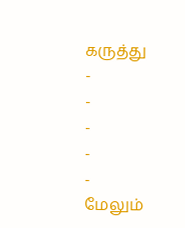கருத்து
-
-
-
-
-
மேலும்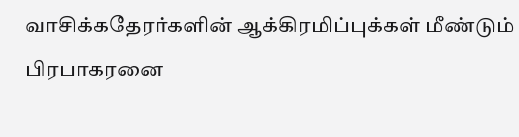வாசிக்கதேரர்களின் ஆக்கிரமிப்புக்கள் மீண்டும் பிரபாகரனை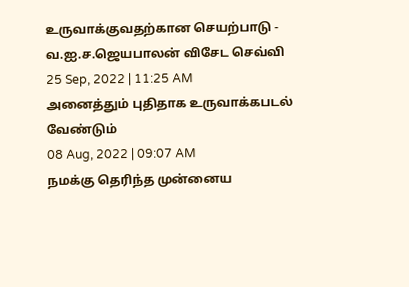உருவாக்குவதற்கான செயற்பாடு - வ.ஐ.ச.ஜெயபாலன் விசேட செவ்வி
25 Sep, 2022 | 11:25 AM
அனைத்தும் புதிதாக உருவாக்கபடல் வேண்டும்
08 Aug, 2022 | 09:07 AM
நமக்கு தெரிந்த முன்னைய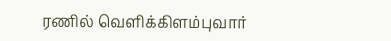ரணில் வெளிக்கிளம்புவார்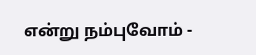என்று நம்புவோம் -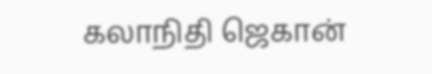கலாநிதி ஜெகான்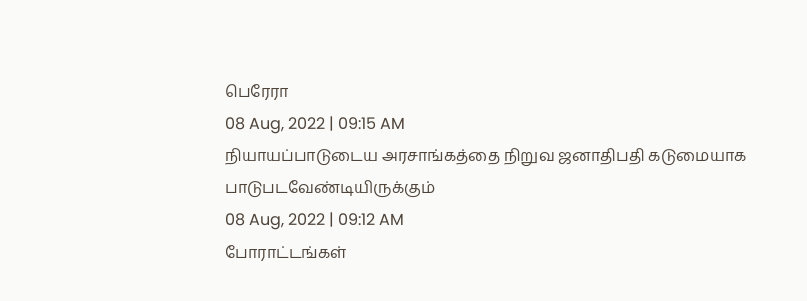பெரேரா
08 Aug, 2022 | 09:15 AM
நியாயப்பாடுடைய அரசாங்கத்தை நிறுவ ஜனாதிபதி கடுமையாக பாடுபடவேண்டியிருக்கும்
08 Aug, 2022 | 09:12 AM
போராட்டங்கள்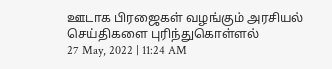ஊடாக பிரஜைகள் வழங்கும் அரசியல் செய்திகளை புரிந்துகொள்ளல்
27 May, 2022 | 11:24 AM